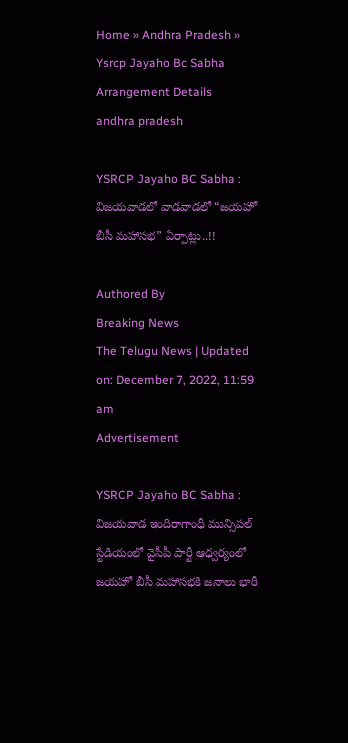Home » Andhra Pradesh » Ysrcp Jayaho Bc Sabha Arrangement Details
andhra pradesh

YSRCP Jayaho BC Sabha : విజయవాడలో వాడవాడలో “జయహో బీసీ మహాసభ” ఏర్పాట్లు..!!

Authored By
Breaking News
The Telugu News | Updated on: December 7, 2022, 11:59 am
Advertisement

YSRCP Jayaho BC Sabha : విజయవాడ ఇందిరాగాంధీ మున్సిపల్ స్టేడియంలో వైసీపీ పార్టీ ఆధ్వర్యంలో జయహో బీసీ మహాసభకి జనాలు భారీ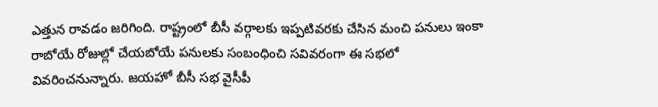ఎత్తున రావడం జరిగింది. రాష్ట్రంలో బీసీ వర్గాలకు ఇప్పటివరకు చేసిన మంచి పనులు ఇంకా రాబోయే రోజుల్లో చేయబోయే పనులకు సంబంధించి సవివరంగా ఈ సభలో వివరించనున్నారు. జయహో బీసీ సభ వైసీపీ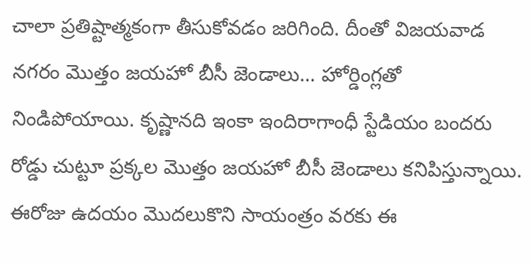చాలా ప్రతిష్టాత్మకంగా తీసుకోవడం జరిగింది. దీంతో విజయవాడ నగరం మొత్తం జయహో బీసీ జెండాలు… హోర్డింగ్లతో నిండిపోయాయి. కృష్ణానది ఇంకా ఇందిరాగాంధీ స్టేడియం బందరు రోడ్డు చుట్టూ ప్రక్కల మొత్తం జయహో బీసీ జెండాలు కనిపిస్తున్నాయి. ఈరోజు ఉదయం మొదలుకొని సాయంత్రం వరకు ఈ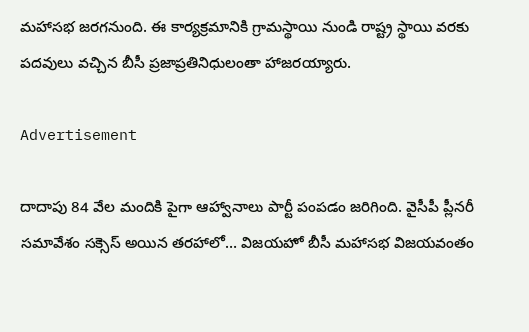మహాసభ జరగనుంది. ఈ కార్యక్రమానికి గ్రామస్థాయి నుండి రాష్ట్ర స్థాయి వరకు పదవులు వచ్చిన బీసీ ప్రజాప్రతినిధులంతా హాజరయ్యారు.

Advertisement

దాదాపు 84 వేల మందికి పైగా ఆహ్వానాలు పార్టీ పంపడం జరిగింది. వైసీపీ ప్లీనరీ సమావేశం సక్సెస్ అయిన తరహాలో… విజయహో బీసీ మహాసభ విజయవంతం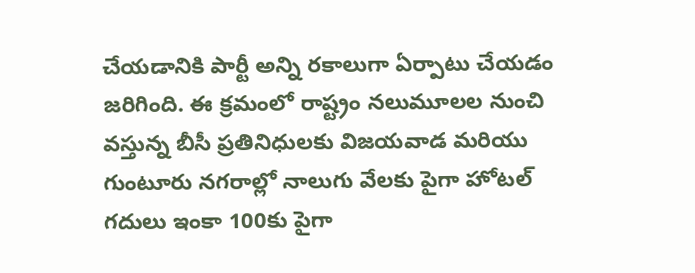చేయడానికి పార్టీ అన్ని రకాలుగా ఏర్పాటు చేయడం జరిగింది. ఈ క్రమంలో రాష్ట్రం నలుమూలల నుంచి వస్తున్న బీసీ ప్రతినిధులకు విజయవాడ మరియు గుంటూరు నగరాల్లో నాలుగు వేలకు పైగా హోటల్ గదులు ఇంకా 100కు పైగా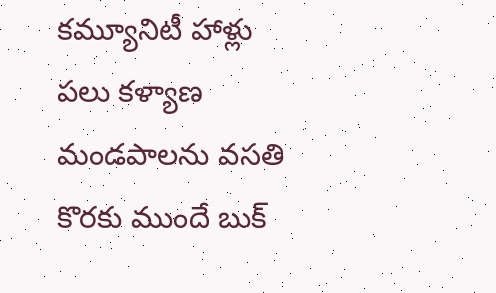కమ్యూనిటీ హాళ్లు పలు కళ్యాణ మండపాలను వసతి కొరకు ముందే బుక్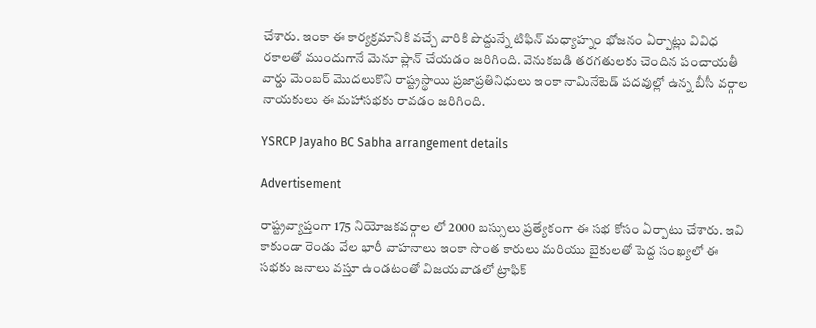చేశారు. ఇంకా ఈ కార్యక్రమానికి వచ్చే వారికి పొద్దున్నే టిఫిన్ మధ్యాహ్నం భోజనం ఏర్పాట్లు వివిధ రకాలతో ముందుగానే మెనూ ప్లాన్ చేయడం జరిగింది. వెనుకబడి తరగతులకు చెందిన పంచాయతీ వార్డు మెంబర్ మొదలుకొని రాష్ట్రస్థాయి ప్రజాప్రతినిధులు ఇంకా నామినేటెడ్ పదవుల్లో ఉన్న బీసీ వర్గాల నాయకులు ఈ మహాసభకు రావడం జరిగింది.

YSRCP Jayaho BC Sabha arrangement details

Advertisement

రాష్ట్రవ్యాప్తంగా 175 నియోజకవర్గాల లో 2000 బస్సులు ప్రత్యేకంగా ఈ సభ కోసం ఏర్పాటు చేశారు. ఇవి కాకుండా రెండు వేల భారీ వాహనాలు ఇంకా సొంత కారులు మరియు బైకులతో పెద్ద సంఖ్యలో ఈ సభకు జనాలు వస్తూ ఉండటంతో విజయవాడలో ట్రాఫిక్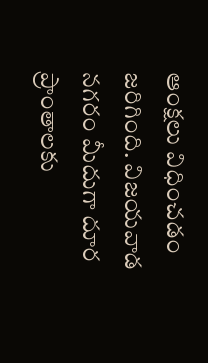ఆంక్షలు విధించడం జరిగింది. విజయవాడ నగరం మీదుగా దూర ప్రాంతాలకు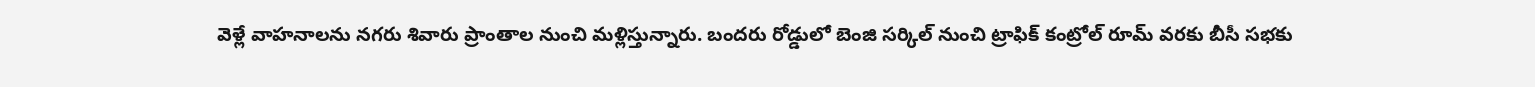వెళ్లే వాహనాలను నగరు శివారు ప్రాంతాల నుంచి మళ్లిస్తున్నారు. బందరు రోడ్డులో బెంజి సర్కిల్ నుంచి ట్రాఫిక్ కంట్రోల్ రూమ్ వరకు బీసీ సభకు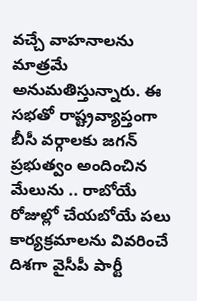వచ్చే వాహనాలను మాత్రమే అనుమతిస్తున్నారు. ఈ సభతో రాష్ట్రవ్యాప్తంగా బీసీ వర్గాలకు జగన్ ప్రభుత్వం అందించిన మేలును .. రాబోయే రోజుల్లో చేయబోయే పలు కార్యక్రమాలను వివరించే దిశగా వైసీపీ పార్టీ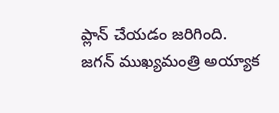ప్లాన్ చేయడం జరిగింది. జగన్ ముఖ్యమంత్రి అయ్యాక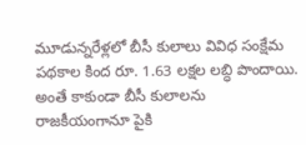మూడున్నరేళ్లలో బీసీ కులాలు వివిధ సంక్షేమ పథకాల కింద రూ. 1.63 లక్షల లబ్ధి పొందాయి. అంతే కాకుండా బీసీ కులాలను రాజకీయంగానూ పైకి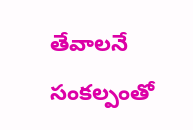తేవాలనే సంకల్పంతో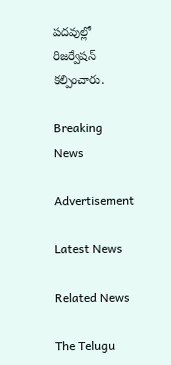పదవుల్లో రిజర్వేషన్ కల్పించారు.

Breaking News

Advertisement

Latest News

Related News

The Telugu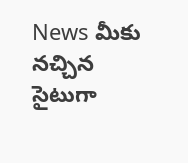News మీకు నచ్చిన సైటుగా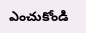ఎంచుకోండి